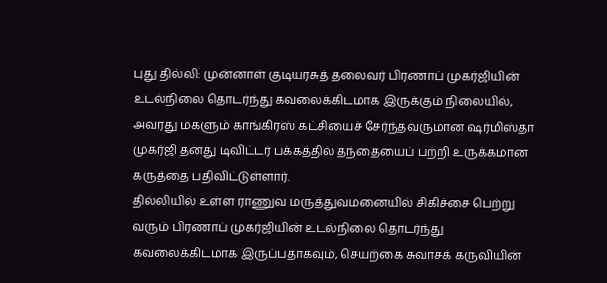புது தில்லி: முன்னாள் குடியரசுத் தலைவர் பிரணாப் முகர்ஜியின் உடல்நிலை தொடர்ந்து கவலைக்கிடமாக இருக்கும் நிலையில், அவரது மகளும் காங்கிரஸ் கட்சியைச் சேர்ந்தவருமான ஷர்மிஸ்தா முகர்ஜி தனது டிவிட்டர் பக்கத்தில் தந்தையைப் பற்றி உருக்கமான கருத்தை பதிவிட்டுள்ளார்.
தில்லியில் உள்ள ராணுவ மருத்துவமனையில் சிகிச்சை பெற்று வரும் பிரணாப் முகர்ஜியின் உடல்நிலை தொடர்ந்து கவலைக்கிடமாக இருப்பதாகவும், செயற்கை சுவாசக் கருவியின்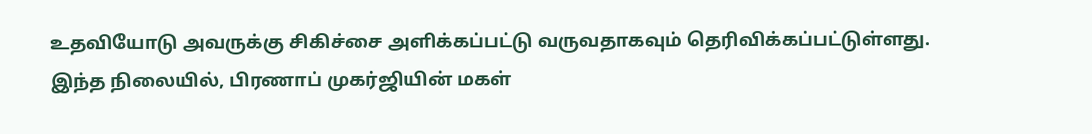உதவியோடு அவருக்கு சிகிச்சை அளிக்கப்பட்டு வருவதாகவும் தெரிவிக்கப்பட்டுள்ளது.
இந்த நிலையில், பிரணாப் முகர்ஜியின் மகள்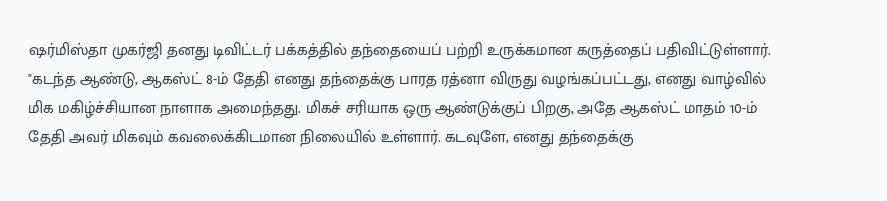ஷர்மிஸ்தா முகர்ஜி தனது டிவிட்டர் பக்கத்தில் தந்தையைப் பற்றி உருக்கமான கருத்தைப் பதிவிட்டுள்ளார்.
"கடந்த ஆண்டு, ஆகஸ்ட் 8-ம் தேதி எனது தந்தைக்கு பாரத ரத்னா விருது வழங்கப்பட்டது, எனது வாழ்வில் மிக மகிழ்ச்சியான நாளாக அமைந்தது. மிகச் சரியாக ஒரு ஆண்டுக்குப் பிறகு, அதே ஆகஸ்ட் மாதம் 10-ம் தேதி அவர் மிகவும் கவலைக்கிடமான நிலையில் உள்ளார். கடவுளே, எனது தந்தைக்கு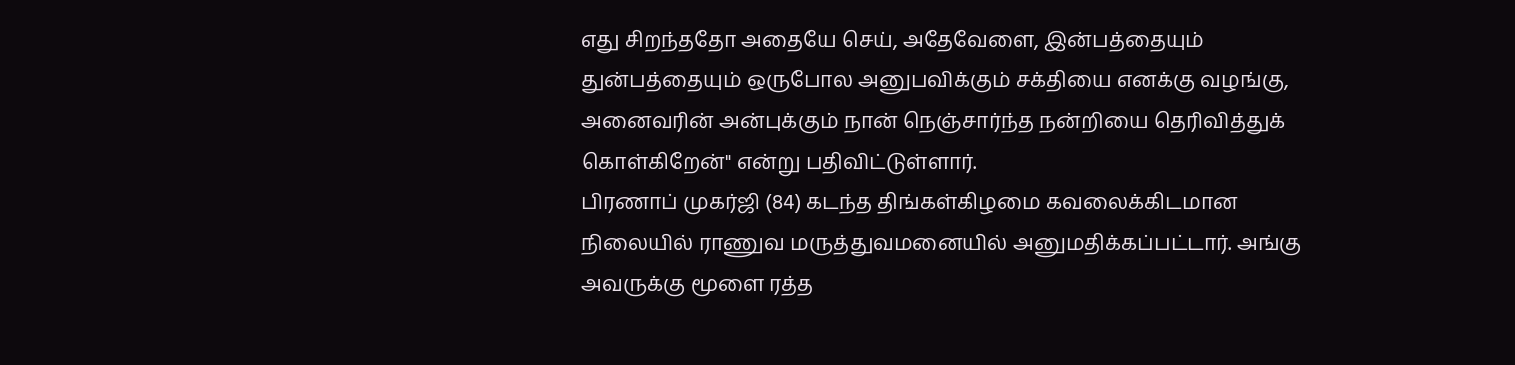எது சிறந்ததோ அதையே செய், அதேவேளை, இன்பத்தையும் துன்பத்தையும் ஒருபோல அனுபவிக்கும் சக்தியை எனக்கு வழங்கு, அனைவரின் அன்புக்கும் நான் நெஞ்சார்ந்த நன்றியை தெரிவித்துக் கொள்கிறேன்" என்று பதிவிட்டுள்ளார்.
பிரணாப் முகர்ஜி (84) கடந்த திங்கள்கிழமை கவலைக்கிடமான நிலையில் ராணுவ மருத்துவமனையில் அனுமதிக்கப்பட்டார். அங்கு அவருக்கு மூளை ரத்த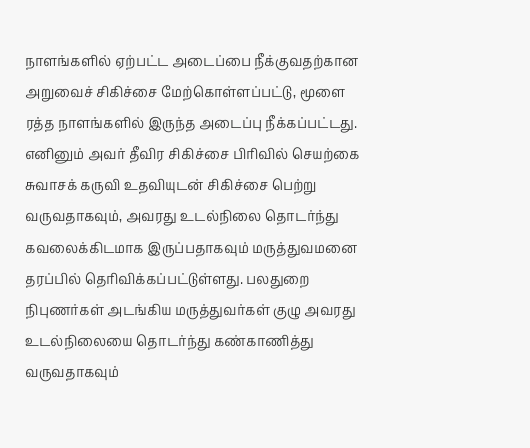நாளங்களில் ஏற்பட்ட அடைப்பை நீக்குவதற்கான அறுவைச் சிகிச்சை மேற்கொள்ளப்பட்டு, மூளை ரத்த நாளங்களில் இருந்த அடைப்பு நீக்கப்பட்டது. எனினும் அவர் தீவிர சிகிச்சை பிரிவில் செயற்கை சுவாசக் கருவி உதவியுடன் சிகிச்சை பெற்று வருவதாகவும், அவரது உடல்நிலை தொடர்ந்து கவலைக்கிடமாக இருப்பதாகவும் மருத்துவமனை தரப்பில் தெரிவிக்கப்பட்டுள்ளது. பலதுறை நிபுணர்கள் அடங்கிய மருத்துவர்கள் குழு அவரது உடல்நிலையை தொடர்ந்து கண்காணித்து வருவதாகவும்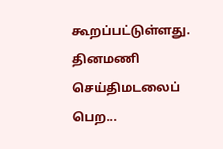கூறப்பட்டுள்ளது.
தினமணி செய்திமடலைப் பெற...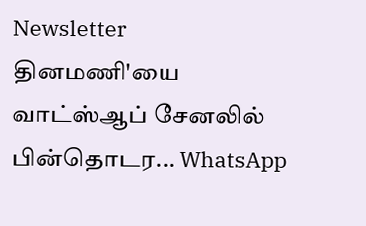Newsletter
தினமணி'யை வாட்ஸ்ஆப் சேனலில் பின்தொடர... WhatsApp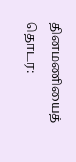தினமணியைத் தொடர: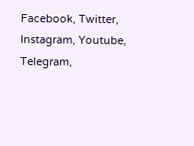Facebook, Twitter, Instagram, Youtube, Telegram,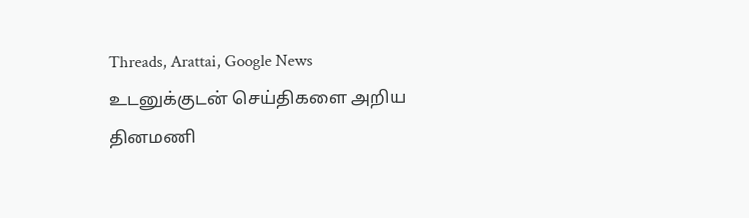Threads, Arattai, Google News
உடனுக்குடன் செய்திகளை அறிய தினமணி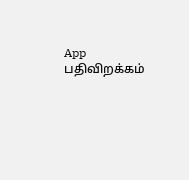App பதிவிறக்கம்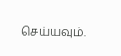செய்யவும்.